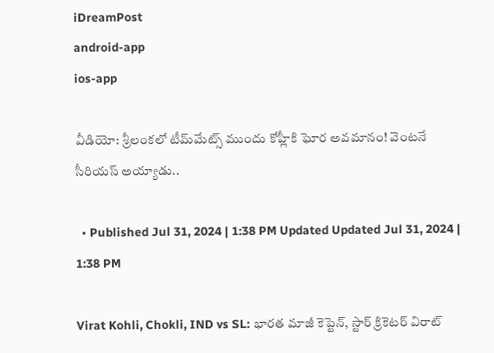iDreamPost
android-app
ios-app

వీడియో: శ్రీలంకలో టీమ్‌మేట్స్‌ ముందు కోహ్లీకి ఘోర అవమానం! వెంటనే సీరియస్‌ అయ్యాడు..

  • Published Jul 31, 2024 | 1:38 PM Updated Updated Jul 31, 2024 | 1:38 PM

Virat Kohli, Chokli, IND vs SL: భారత మాజీ కెప్టెన్‌, స్టార్‌ క్రికెటర్‌ విరాట్‌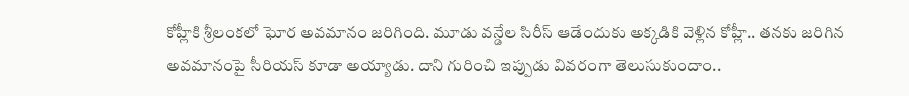కోహ్లీకి శ్రీలంకలో ఘోర అవమానం జరిగింది. మూడు వన్డేల సిరీస్‌ ఆడేందుకు అక్కడికి వెళ్లిన కోహ్లీ.. తనకు జరిగిన అవమానంపై సీరియస్‌ కూడా అయ్యాడు. దాని గురించి ఇప్పుడు వివరంగా తెలుసుకుందాం..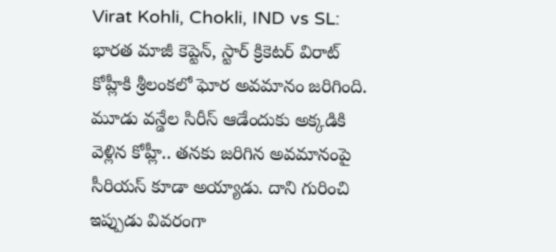Virat Kohli, Chokli, IND vs SL: భారత మాజీ కెప్టెన్‌, స్టార్‌ క్రికెటర్‌ విరాట్‌ కోహ్లీకి శ్రీలంకలో ఘోర అవమానం జరిగింది. మూడు వన్డేల సిరీస్‌ ఆడేందుకు అక్కడికి వెళ్లిన కోహ్లీ.. తనకు జరిగిన అవమానంపై సీరియస్‌ కూడా అయ్యాడు. దాని గురించి ఇప్పుడు వివరంగా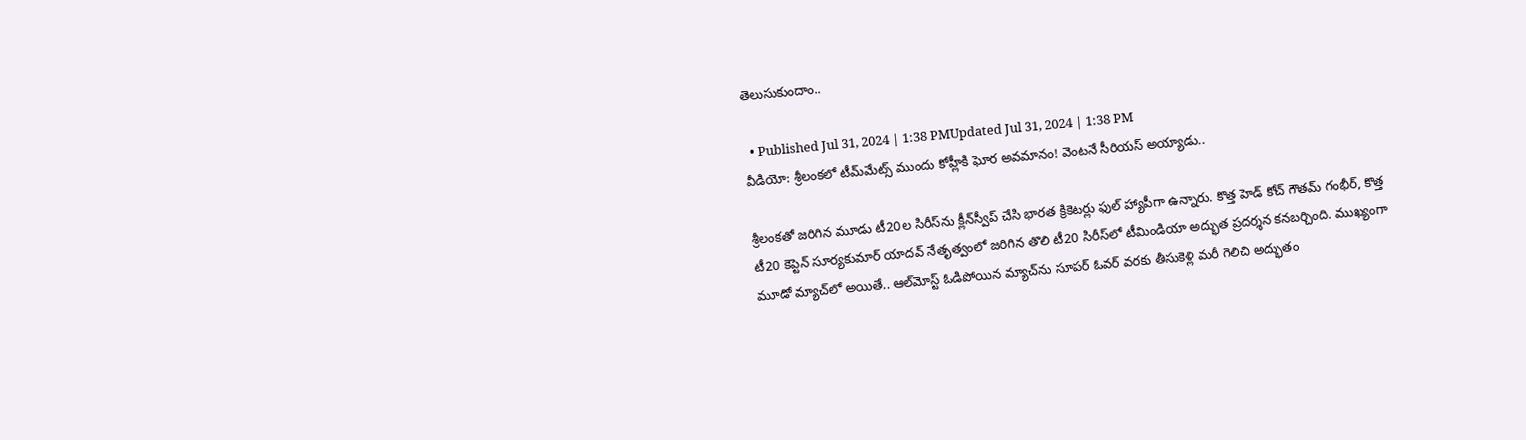తెలుసుకుందాం..

  • Published Jul 31, 2024 | 1:38 PMUpdated Jul 31, 2024 | 1:38 PM
వీడియో: శ్రీలంకలో టీమ్‌మేట్స్‌ ముందు కోహ్లీకి ఘోర అవమానం! వెంటనే సీరియస్‌ అయ్యాడు..

శ్రీలంకతో జరిగిన మూడు టీ20ల సిరీస్‌ను క్లీన్‌స్వీప్‌ చేసి భారత క్రికెటర్లు ఫుల్‌ హ్యాపీగా ఉన్నారు. కొత్త హెడ్‌ కోచ్‌ గౌతమ్‌ గంభీర్‌, కొత్త టీ20 కెప్టెన్‌ సూర్యకుమార్‌ యాదవ్‌ నేతృత్వంలో జరిగిన తొలి టీ20 సిరీస్‌లో టీమిండియా అద్భుత ప్రదర్శన కనబర్చింది. ముఖ్యంగా మూడో మ్యాచ్‌లో అయితే.. ఆల్‌మోస్ట్‌ ఓడిపోయిన మ్యాచ్‌ను సూపర్‌ ఓవర్‌ వరకు తీసుకెళ్లి మరీ గెలిచి అద్భుతం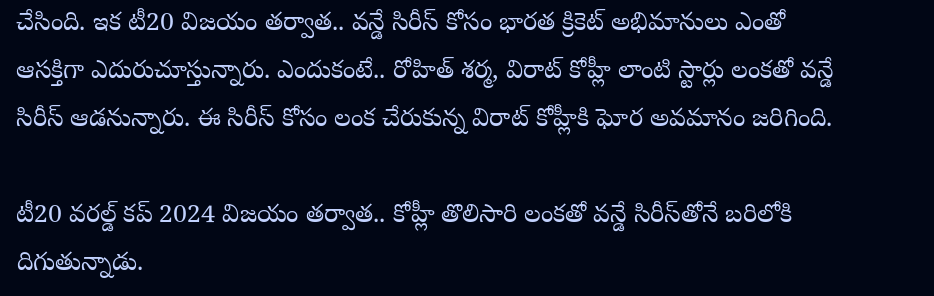చేసింది. ఇక టీ20 విజయం తర్వాత.. వన్డే సిరీస్‌ కోసం భారత క్రికెట్‌ అభిమానులు ఎంతో ఆసక్తిగా ఎదురుచూస్తున్నారు. ఎందుకంటే.. రోహిత్‌ శర్మ, విరాట్‌ కోహ్లీ లాంటి స్టార్లు లంకతో వన్డే సిరీస్‌ ఆడనున్నారు. ఈ సిరీస్‌ కోసం లంక చేరుకున్న విరాట్‌ కోహ్లీకి ఘోర అవమానం జరిగింది.

టీ20 వరల్డ్‌ కప్‌ 2024 విజయం తర్వాత.. కోహ్లీ తొలిసారి లంకతో వన్డే సిరీస్‌తోనే బరిలోకి దిగుతున్నాడు.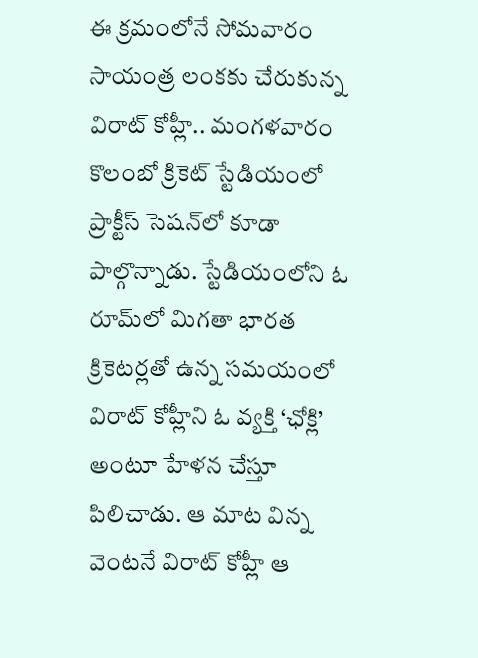ఈ క్రమంలోనే సోమవారం సాయంత్ర లంకకు చేరుకున్న విరాట్‌ కోహ్లీ.. మంగళవారం కొలంబో క్రికెట్‌ స్టేడియంలో ప్రాక్టీస్‌ సెషన్‌లో కూడా పాల్గొన్నాడు. స్టేడియంలోని ఓ రూమ్‌లో మిగతా భారత క్రికెటర్లతో ఉన్న సమయంలో విరాట్‌ కోహ్లీని ఓ వ్యక్తి ‘ఛోక్లి’ అంటూ హేళన చేస్తూ పిలిచాడు. ఆ మాట విన్న వెంటనే విరాట్‌ కోహ్లీ ఆ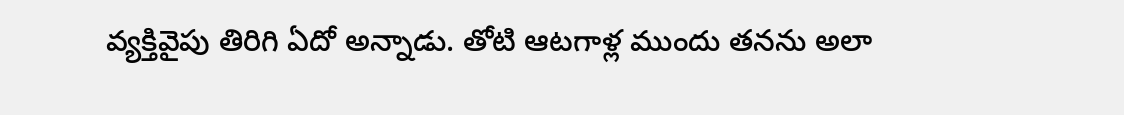వ్యక్తివైపు తిరిగి ఏదో అన్నాడు. తోటి ఆటగాళ్ల ముందు తనను అలా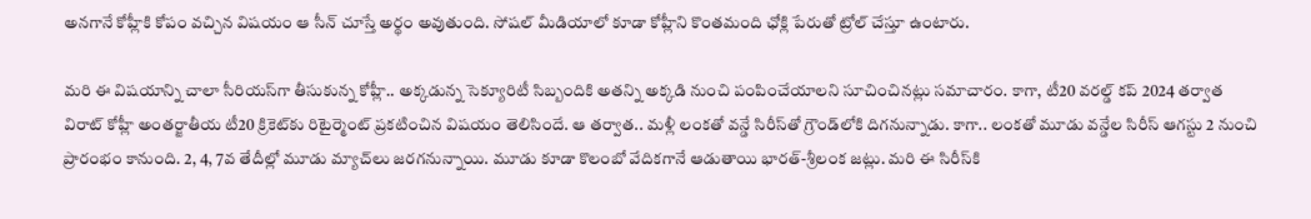అనగానే కోహ్లీకి కోపం వచ్చిన విషయం ఆ సీన్‌ చూస్తే అర్థం అవుతుంది. సోషల్‌ మీడియాలో కూడా కోహ్లీని కొంతమంది ఛోక్లి పేరుతో ట్రోల్‌ చేస్తూ ఉంటారు.

మరి ఈ విషయాన్ని చాలా సీరియస్‌గా తీసుకున్న కోహ్లీ.. అక్కడున్న సెక్యూరిటీ సిబ్బందికి అతన్ని అక్కడి నుంచి పంపించేయాలని సూచించినట్లు సమాచారం. కాగా, టీ20 వరల్డ్‌ కప్‌ 2024 తర్వాత విరాట్‌ కోహ్లీ అంతర్జాతీయ టీ20 క్రికెట్‌కు రిటైర్మెంట్‌ ప్రకటించిన విషయం తెలిసిందే. ఆ తర్వాత.. మళ్లీ లంకతో వన్డే సిరీస్‌తో గ్రౌండ్‌లోకి దిగనున్నాడు. కాగా.. లంకతో మూడు వన్డేల సిరీస్ ఆగస్టు 2 నుంచి ప్రారంభం కానుంది. 2, 4, 7వ తేదీల్లో మూడు మ్యాచ్‌లు జరగనున్నాయి. మూడు కూడా కొలంబో వేదికగానే ఆడుతాయి భారత్‌-శ్రీలంక జట్లు. మరి ఈ సిరీస్‌కి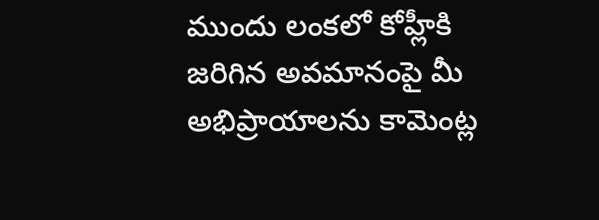ముందు లంకలో కోహ్లీకి జరిగిన అవమానంపై మీ అభిప్రాయాలను కామెంట్ల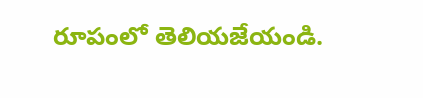రూపంలో తెలియజేయండి.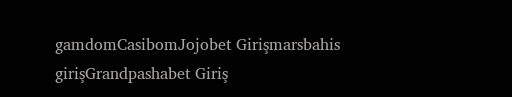gamdomCasibomJojobet Girişmarsbahis girişGrandpashabet Giriş